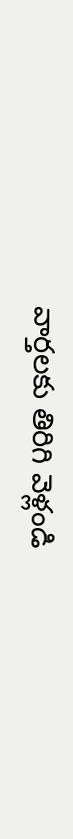వార్తలకు తిరిగి వెళ్లండి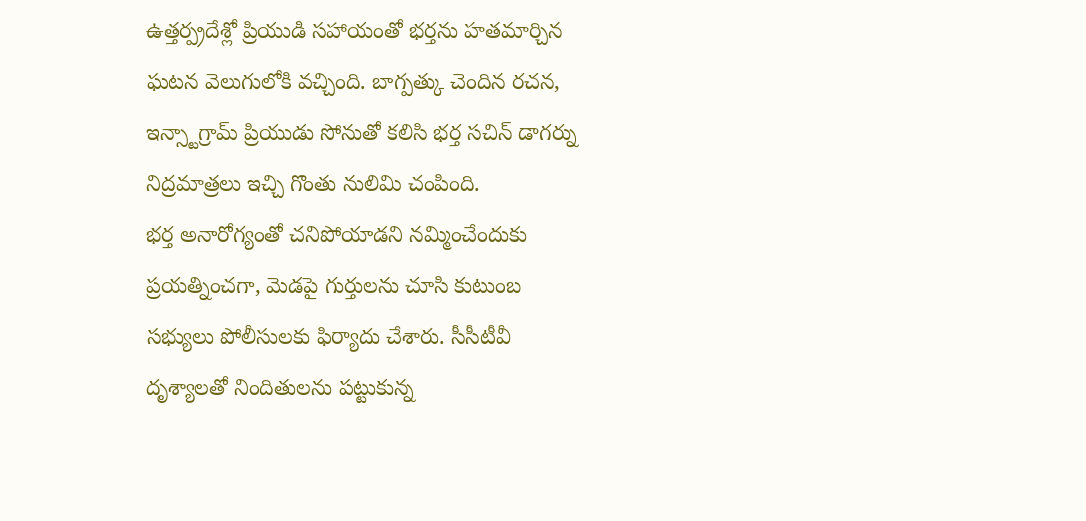ఉత్తర్ప్రదేశ్లో ప్రియుడి సహాయంతో భర్తను హతమార్చిన ఘటన వెలుగులోకి వచ్చింది. బాగ్పత్కు చెందిన రచన, ఇన్స్టాగ్రామ్ ప్రియుడు సోనుతో కలిసి భర్త సచిన్ డాగర్ను నిద్రమాత్రలు ఇచ్చి గొంతు నులిమి చంపింది.
భర్త అనారోగ్యంతో చనిపోయాడని నమ్మించేందుకు ప్రయత్నించగా, మెడపై గుర్తులను చూసి కుటుంబ సభ్యులు పోలీసులకు ఫిర్యాదు చేశారు. సీసీటీవీ దృశ్యాలతో నిందితులను పట్టుకున్న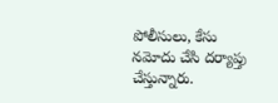పోలీసులు, కేసు నమోదు చేసి దర్యాప్తు చేస్తున్నారు.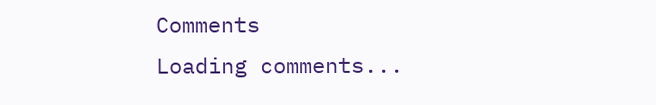Comments
Loading comments...